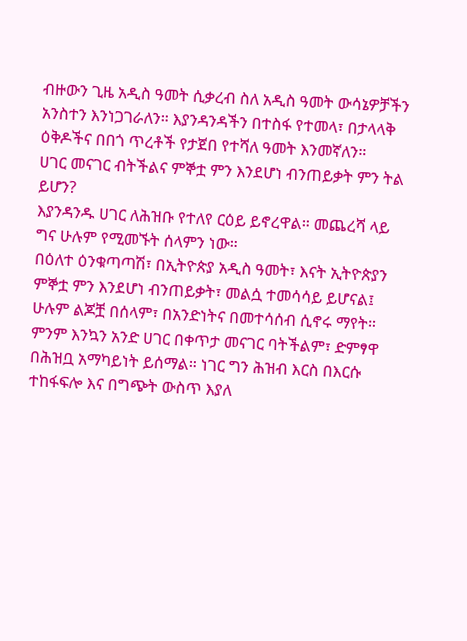ብዙውን ጊዜ አዲስ ዓመት ሲቃረብ ስለ አዲስ ዓመት ውሳኔዎቻችን አንስተን እንነጋገራለን። እያንዳንዳችን በተስፋ የተመላ፣ በታላላቅ ዕቅዶችና በበጎ ጥረቶች የታጀበ የተሻለ ዓመት እንመኛለን።
ሀገር መናገር ብትችልና ምኞቷ ምን እንደሆነ ብንጠይቃት ምን ትል ይሆን?
እያንዳንዱ ሀገር ለሕዝቡ የተለየ ርዕይ ይኖረዋል። መጨረሻ ላይ ግና ሁሉም የሚመኙት ሰላምን ነው።
በዕለተ ዕንቁጣጣሽ፣ በኢትዮጵያ አዲስ ዓመት፣ እናት ኢትዮጵያን ምኞቷ ምን እንደሆነ ብንጠይቃት፣ መልሷ ተመሳሳይ ይሆናል፤ ሁሉም ልጆቿ በሰላም፣ በአንድነትና በመተሳሰብ ሲኖሩ ማየት።
ምንም እንኳን አንድ ሀገር በቀጥታ መናገር ባትችልም፣ ድምፃዋ በሕዝቧ አማካይነት ይሰማል። ነገር ግን ሕዝብ እርስ በእርሱ ተከፋፍሎ እና በግጭት ውስጥ እያለ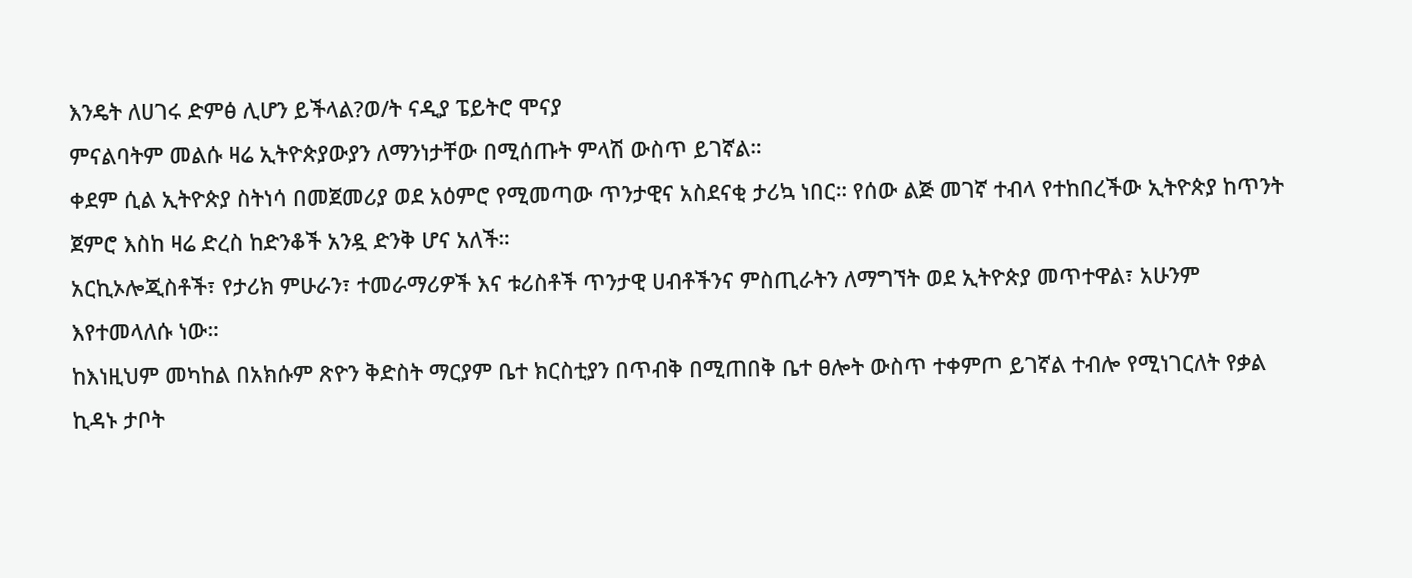እንዴት ለሀገሩ ድምፅ ሊሆን ይችላል?ወ/ት ናዲያ ፔይትሮ ሞናያ
ምናልባትም መልሱ ዛሬ ኢትዮጵያውያን ለማንነታቸው በሚሰጡት ምላሽ ውስጥ ይገኛል።
ቀደም ሲል ኢትዮጵያ ስትነሳ በመጀመሪያ ወደ አዕምሮ የሚመጣው ጥንታዊና አስደናቂ ታሪኳ ነበር። የሰው ልጅ መገኛ ተብላ የተከበረችው ኢትዮጵያ ከጥንት ጀምሮ እስከ ዛሬ ድረስ ከድንቆች አንዷ ድንቅ ሆና አለች።
አርኪኦሎጂስቶች፣ የታሪክ ምሁራን፣ ተመራማሪዎች እና ቱሪስቶች ጥንታዊ ሀብቶችንና ምስጢራትን ለማግኘት ወደ ኢትዮጵያ መጥተዋል፣ አሁንም እየተመላለሱ ነው።
ከእነዚህም መካከል በአክሱም ጽዮን ቅድስት ማርያም ቤተ ክርስቲያን በጥብቅ በሚጠበቅ ቤተ ፀሎት ውስጥ ተቀምጦ ይገኛል ተብሎ የሚነገርለት የቃል ኪዳኑ ታቦት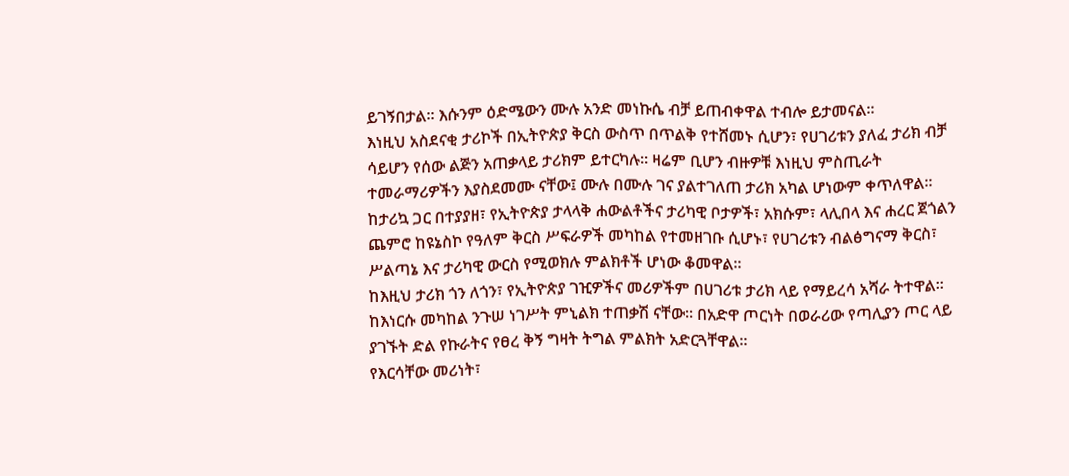ይገኝበታል። እሱንም ዕድሜውን ሙሉ አንድ መነኩሴ ብቻ ይጠብቀዋል ተብሎ ይታመናል።
እነዚህ አስደናቂ ታሪኮች በኢትዮጵያ ቅርስ ውስጥ በጥልቅ የተሸመኑ ሲሆን፣ የሀገሪቱን ያለፈ ታሪክ ብቻ ሳይሆን የሰው ልጅን አጠቃላይ ታሪክም ይተርካሉ። ዛሬም ቢሆን ብዙዎቹ እነዚህ ምስጢራት ተመራማሪዎችን እያስደመሙ ናቸው፤ ሙሉ በሙሉ ገና ያልተገለጠ ታሪክ አካል ሆነውም ቀጥለዋል።
ከታሪኳ ጋር በተያያዘ፣ የኢትዮጵያ ታላላቅ ሐውልቶችና ታሪካዊ ቦታዎች፣ አክሱም፣ ላሊበላ እና ሐረር ጀጎልን ጨምሮ ከዩኔስኮ የዓለም ቅርስ ሥፍራዎች መካከል የተመዘገቡ ሲሆኑ፣ የሀገሪቱን ብልፅግናማ ቅርስ፣ ሥልጣኔ እና ታሪካዊ ውርስ የሚወክሉ ምልክቶች ሆነው ቆመዋል።
ከእዚህ ታሪክ ጎን ለጎን፣ የኢትዮጵያ ገዢዎችና መሪዎችም በሀገሪቱ ታሪክ ላይ የማይረሳ አሻራ ትተዋል። ከእነርሱ መካከል ንጉሠ ነገሥት ምኒልክ ተጠቃሽ ናቸው። በአድዋ ጦርነት በወራሪው የጣሊያን ጦር ላይ ያገኙት ድል የኩራትና የፀረ ቅኝ ግዛት ትግል ምልክት አድርጓቸዋል።
የእርሳቸው መሪነት፣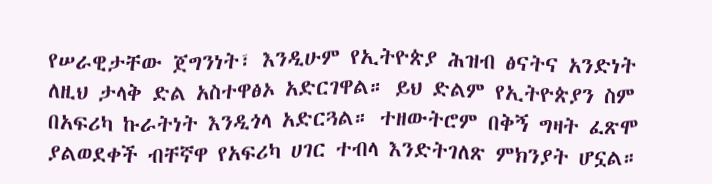የሠራዊታቸው ጀግንነት፣ እንዲሁም የኢትዮጵያ ሕዝብ ፅናትና አንድነት ለዚህ ታላቅ ድል አስተዋፅኦ አድርገዋል። ይህ ድልም የኢትዮጵያን ስም በአፍሪካ ኩራትነት እንዲጎላ አድርጓል። ተዘውትሮም በቅኝ ግዛት ፈጽሞ ያልወደቀች ብቸኛዋ የአፍሪካ ሀገር ተብላ እንድትገለጽ ምክንያት ሆኗል።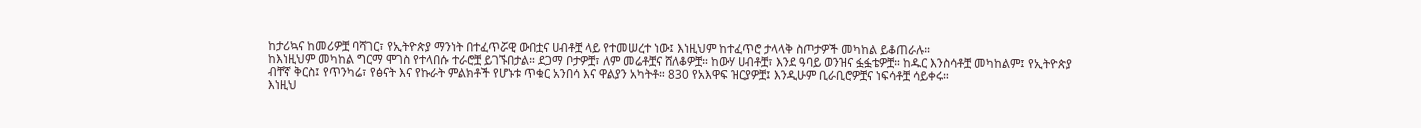ከታሪኳና ከመሪዎቿ ባሻገር፣ የኢትዮጵያ ማንነት በተፈጥሯዊ ውበቷና ሀብቶቿ ላይ የተመሠረተ ነው፤ እነዚህም ከተፈጥሮ ታላላቅ ስጦታዎች መካከል ይቆጠራሉ።
ከእነዚህም መካከል ግርማ ሞገስ የተላበሱ ተራሮቿ ይገኙበታል። ደጋማ ቦታዎቿ፣ ለም መሬቶቿና ሸለቆዎቿ። ከውሃ ሀብቶቿ፣ እንደ ዓባይ ወንዝና ፏፏቴዎቿ። ከዱር እንስሳቶቿ መካከልም፤ የኢትዮጵያ ብቸኛ ቅርስ፤ የጥንካሬ፣ የፅናት እና የኩራት ምልክቶች የሆኑቱ ጥቁር አንበሳ እና ዋልያን አካትቶ። 830 የአእዋፍ ዝርያዎቿ፤ እንዲሁም ቢራቢሮዎቿና ነፍሳቶቿ ሳይቀሩ።
እነዚህ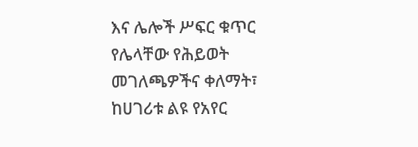እና ሌሎች ሥፍር ቁጥር የሌላቸው የሕይወት መገለጫዎችና ቀለማት፣ ከሀገሪቱ ልዩ የአየር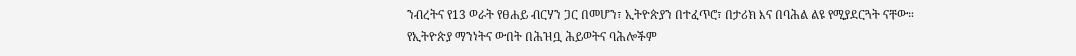ንብረትና የ13 ወራት የፀሐይ ብርሃን ጋር በመሆን፣ ኢትዮጵያን በተፈጥሮ፣ በታሪክ እና በባሕል ልዩ የሚያደርጓት ናቸው።
የኢትዮጵያ ማንነትና ውበት በሕዝቧ ሕይወትና ባሕሎችም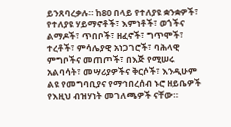ይንጸባረቃሉ። ከ80 በላይ የተለያዩ ቋንቋዎች፣ የተለያዩ ሃይማኖቶች፣ እምነቶች፣ ወጎችና ልማዶች፣ ጥበቦች፣ ዘፈኖች፣ ግጥሞች፣ ተረቶች፣ ምሳሌያዊ አነጋገሮች፣ ባሕላዊ ምግቦችና መጠጦች፣ በእጅ የሚሠሩ አልባሳት፣ መሣሪያዎችና ቅርሶች፣ እንዲሁም ልዩ የመግባቢያና የማኅበረሰብ ኑሮ ዘይቤዎች የእዚህ ብዝሃነት መገለጫዎች ናቸው።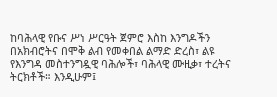ከባሕላዊ የቡና ሥነ ሥርዓት ጀምሮ እስከ እንግዶችን በአክብሮትና በሞቅ ልብ የመቀበል ልማድ ድረስ፣ ልዩ የእንግዳ መስተንግዷዊ ባሕሎች፣ ባሕላዊ ሙዚቃ፣ ተረትና ትርክቶች። እንዲሁም፤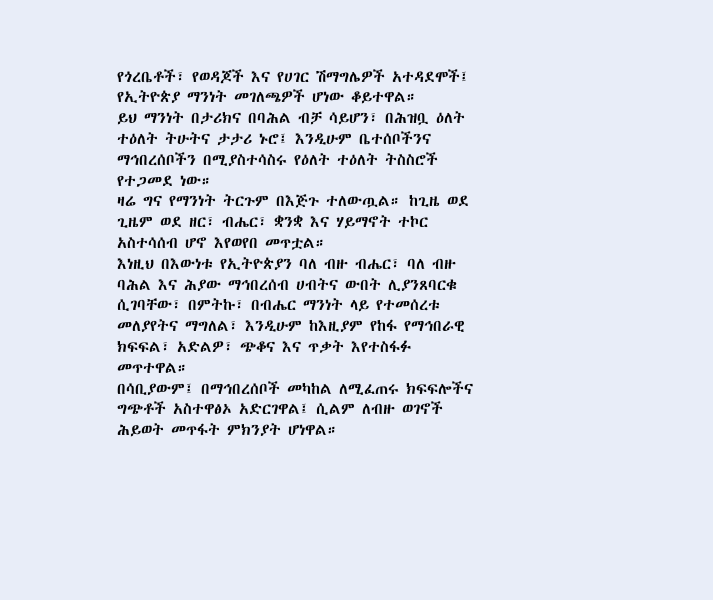የጎረቤቶች፣ የወዳጆች እና የሀገር ሽማግሌዎች አተዳደሞች፤ የኢትዮጵያ ማንነት መገለጫዎች ሆነው ቆይተዋል።
ይህ ማንነት በታሪክና በባሕል ብቻ ሳይሆን፣ በሕዝቧ ዕለት ተዕለት ትሁትና ታታሪ ኑሮ፤ እንዲሁም ቤተሰቦችንና ማኅበረሰቦችን በሚያስተሳስሩ የዕለት ተዕለት ትስስሮች የተጋመደ ነው።
ዛሬ ግና የማንነት ትርጉም በእጅጉ ተለውጧል። ከጊዜ ወደ ጊዜም ወደ ዘር፣ ብሔር፣ ቋንቋ እና ሃይማኖት ተኮር አስተሳሰብ ሆኖ እየወየበ መጥቷል።
እነዚህ በእውነቱ የኢትዮጵያን ባለ ብዙ ብሔር፣ ባለ ብዙ ባሕል እና ሕያው ማኅበረሰብ ሀብትና ውበት ሊያንጸባርቁ ሲገባቸው፣ በምትኩ፣ በብሔር ማንነት ላይ የተመሰረቱ መለያየትና ማግለል፣ እንዲሁም ከእዚያም የከፋ የማኅበራዊ ክፍፍል፣ አድልዎ፣ ጭቆና እና ጥቃት እየተስፋፉ መጥተዋል።
በሳቢያውም፤ በማኅበረሰቦች መካከል ለሚፈጠሩ ክፍፍሎችና ግጭቶች አስተዋፅኦ አድርገዋል፤ ሲልም ለብዙ ወገኖች ሕይወት መጥፋት ምክንያት ሆነዋል።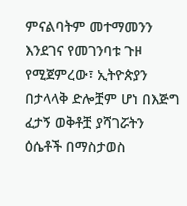ምናልባትም መተማመንን እንደገና የመገንባቱ ጉዞ የሚጀምረው፣ ኢትዮጵያን በታላላቅ ድሎቿም ሆነ በእጅግ ፈታኝ ወቅቶቿ ያሻገሯትን ዕሴቶች በማስታወስ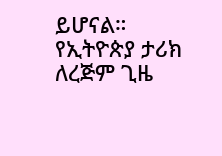ይሆናል።
የኢትዮጵያ ታሪክ ለረጅም ጊዜ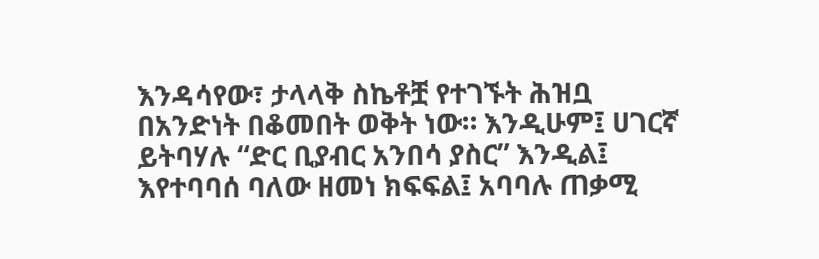እንዳሳየው፣ ታላላቅ ስኬቶቿ የተገኙት ሕዝቧ በአንድነት በቆመበት ወቅት ነው። እንዲሁም፤ ሀገርኛ ይትባሃሉ “ድር ቢያብር አንበሳ ያስር” እንዲል፤ እየተባባሰ ባለው ዘመነ ክፍፍል፤ አባባሉ ጠቃሚ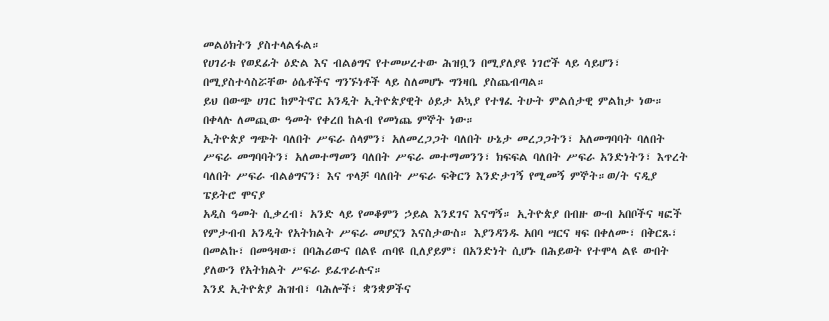መልዕክትን ያስተላልፋል።
የሀገሪቱ የወደፊት ዕድል እና ብልፅግና የተመሠረተው ሕዝቧን በሚያለያዩ ነገሮች ላይ ሳይሆን፣ በሚያስተሳስሯቸው ዕሴቶችና ግንኙነቶች ላይ ስለመሆኑ ግንዛቤ ያስጨብጣል።
ይህ በውጭ ሀገር ከምትኖር አንዲት ኢትዮጵያዊት ዕይታ አኳያ የተፃፈ ትሁት ምልሰታዊ ምልከታ ነው። በቀላሉ ለመጪው ዓመት የቀረበ ከልብ የመነጨ ምኞት ነው።
ኢትዮጵያ ግጭት ባለበት ሥፍራ ሰላምን፣ አለመረጋጋት ባለበት ሁኔታ መረጋጋትን፣ አለመግባባት ባለበት ሥፍራ መግባባትን፣ አለመተማመን ባለበት ሥፍራ መተማመንን፣ ክፍፍል ባለበት ሥፍራ አንድነትን፣ እጥረት ባለበት ሥፍራ ብልፅግናን፣ እና ጥላቻ ባለበት ሥፍራ ፍቅርን እንድታገኝ የሚመኝ ምኞት።ወ/ት ናዲያ ፔይትሮ ሞናያ
አዲስ ዓመት ሲቃረብ፣ አንድ ላይ የመቆምን ኃይል እንደገና እናግኝ። ኢትዮጵያ በብዙ ውብ አበቦችና ዛፎች የምታብብ አንዲት የአትክልት ሥፍራ መሆኗን እናስታውስ። እያንዳንዱ አበባ ሣርና ዛፍ በቀለሙ፣ በቅርጹ፣ በመልኩ፣ በመዓዛው፣ በባሕሪውና በልዩ ጠባዩ ቢለያይም፣ በአንድነት ሲሆኑ በሕይወት የተሞላ ልዩ ውበት ያለውን የአትክልት ሥፍራ ይፈጥራሉና።
እንደ ኢትዮጵያ ሕዝብ፣ ባሕሎች፣ ቋንቋዎችና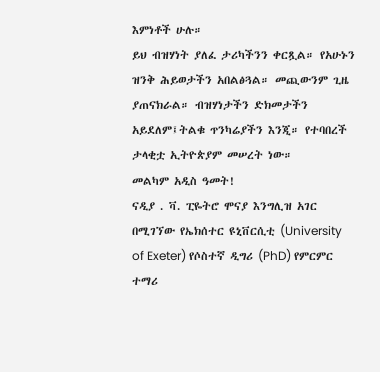እምነቶች ሁሉ።
ይህ ብዝሃነት ያለፈ ታሪካችንን ቀርጿል። የአሁኑን ዝንቅ ሕይወታችን አበልፅጓል። መጪውንም ጊዜ ያጠናክራል። ብዝሃነታችን ድክመታችን አይደለም፤ትልቁ ጥንካሬያችን እንጂ። የተባበረች ታላቂቷ ኢትዮጵያም መሠረት ነው።
መልካም አዲስ ዓመት!
ናዲያ . ቫ. ፒዬትሮ ሞናያ እንግሊዝ አገር በሚገኘው የኤክሰተር ዩኒቨርሲቲ (University of Exeter) የሶስተኛ ዲግሪ (PhD) የምርምር ተማሪ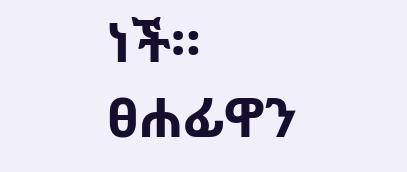ነች።
ፀሐፊዋን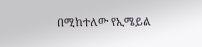በሚከተለው የኢሜይል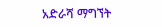አድራሻ ማግኘት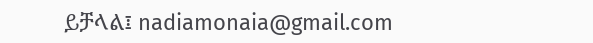ይቻላል፤ nadiamonaia@gmail.com